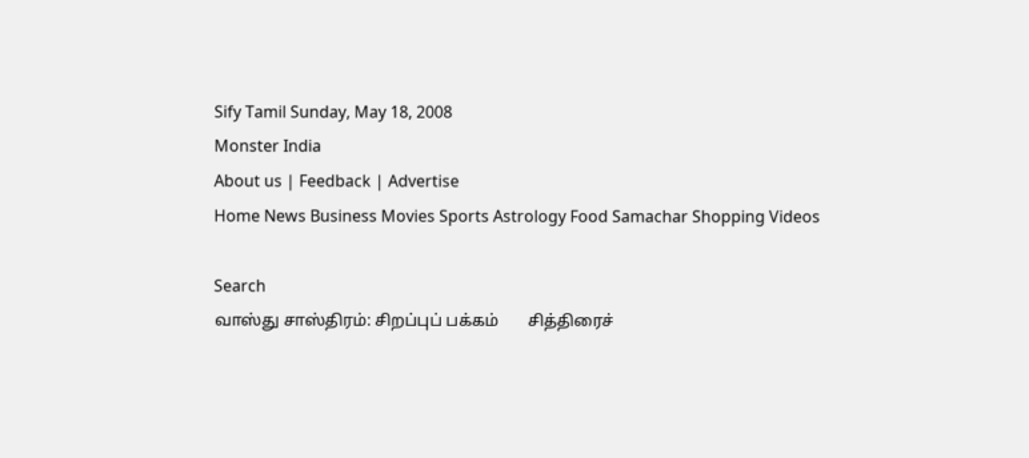Sify Tamil Sunday, May 18, 2008
Monster India
About us | Feedback | Advertise
Home News Business Movies Sports Astrology Food Samachar Shopping Videos

Search
வாஸ்து சாஸ்திரம்: சிறப்புப் பக்கம்       சித்திரைச்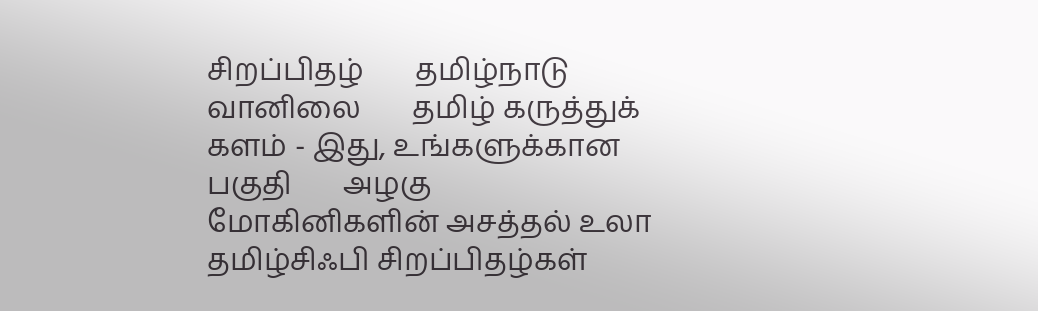சிறப்பிதழ்       தமிழ்நாடு வானிலை       தமிழ் கருத்துக் களம் - இது, உங்களுக்கான பகுதி       அழகு மோகினிகளின் அசத்தல் உலா       தமிழ்சிஃபி சிறப்பிதழ்கள்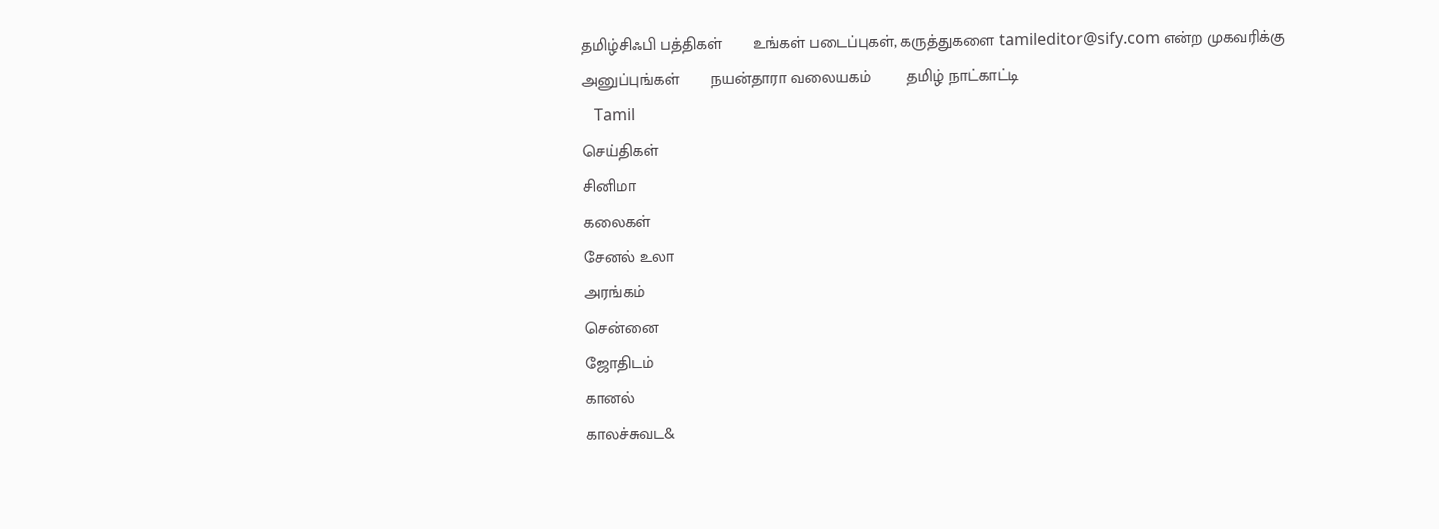தமிழ்சிஃபி பத்திகள்       உங்கள் படைப்புகள், கருத்துகளை tamileditor@sify.com என்ற முகவரிக்கு அனுப்புங்கள்       நயன்தாரா வலையகம்        தமிழ் நாட்காட்டி
   Tamil
செய்திகள்
சினிமா
கலைகள்
சேனல் உலா
அரங்கம்
சென்னை
ஜோதிடம்
கானல்
காலச்சுவட&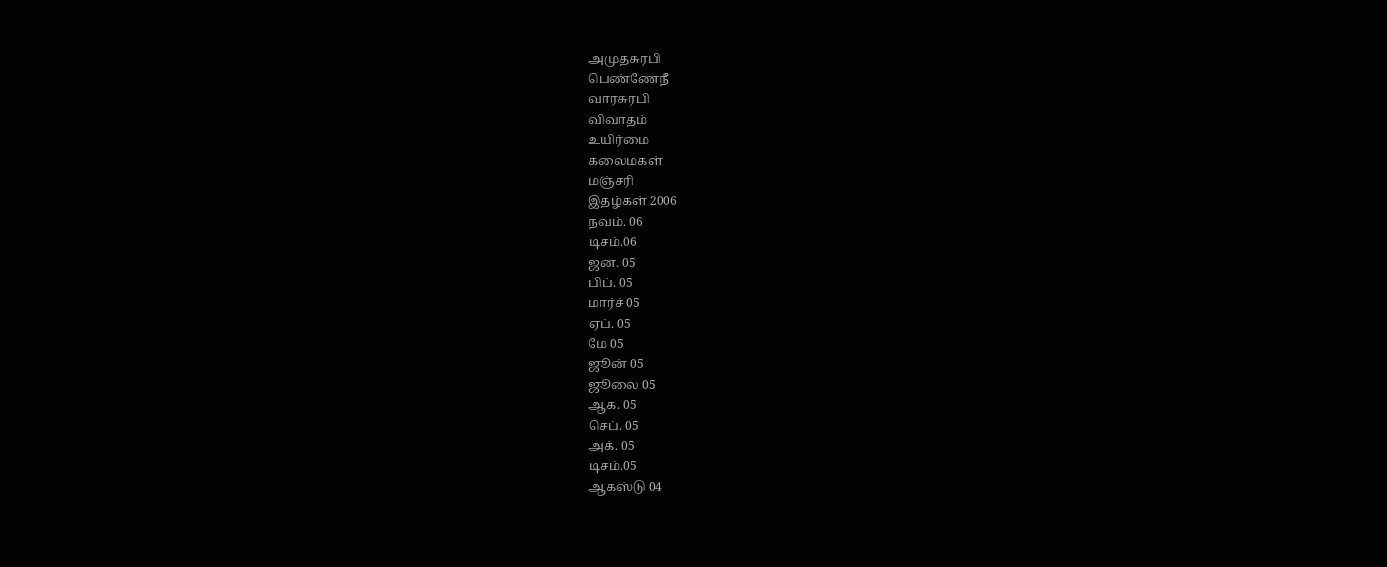அமுதசுரபி
பெண்ணேநீ
வாரசுரபி
விவாதம்
உயிர்மை
கலைமகள்
மஞ்சரி
இதழ்கள் 2006
நவம். 06
டிசம்.06
ஜன. 05
பிப். 05
மார்ச் 05
ஏப். 05
மே 05
ஜூன் 05
ஜூலை 05
ஆக. 05
செப். 05
அக். 05
டிசம்.05
ஆகஸ்டு 04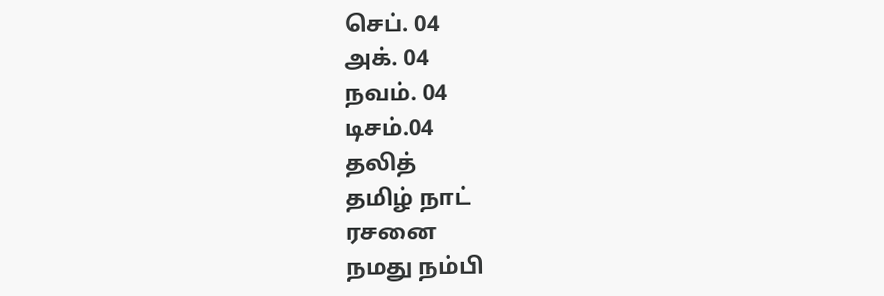செப். 04
அக். 04
நவம். 04
டிசம்.04
தலித்
தமிழ் நாட்
ரசனை
நமது நம்பி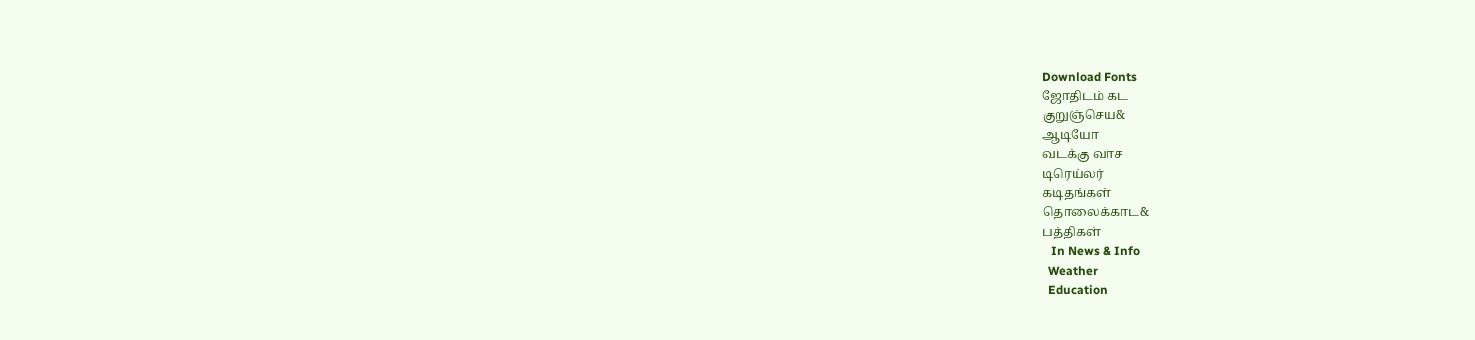Download Fonts
ஜோதிடம் கட
குறுஞ்செய&
ஆடியோ
வடக்கு வாச
டிரெய்லர்
கடிதங்கள்
தொலைக்காட&
பத்திகள்
   In News & Info
  Weather
  Education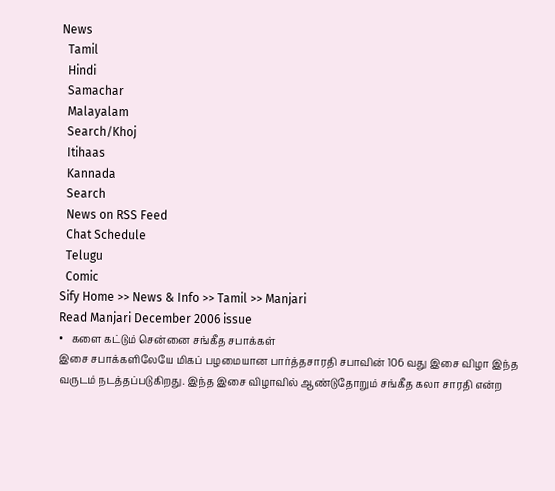News
  Tamil
  Hindi
  Samachar
  Malayalam
  Search/Khoj
  Itihaas
  Kannada
  Search
  News on RSS Feed
  Chat Schedule
  Telugu
  Comic
Sify Home >> News & Info >> Tamil >> Manjari
Read Manjari December 2006 issue
•   களை கட்டும் சென்னை சங்கீத சபாக்கள்
இசை சபாக்களிலேயே மிகப் பழமையான பார்த்தசாரதி சபாவின் 106 வது இசை விழா இந்த வருடம் நடத்தப்படுகிறது. இந்த இசை விழாவில் ஆண்டுதோறும் சங்கீத கலா சாரதி என்ற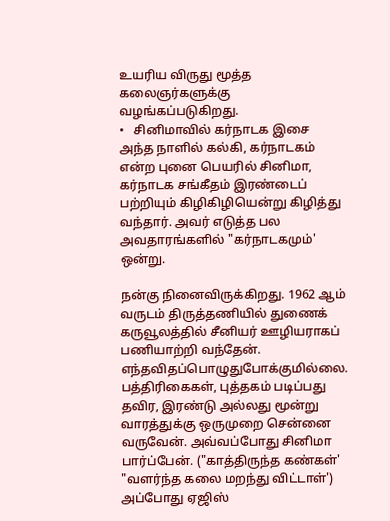உயரிய விருது மூத்த கலைஞர்களுக்கு வழங்கப்படுகிறது.
•   சினிமாவில் கர்நாடக இசை
அந்த நாளில் கல்கி, கர்நாடகம் என்ற புனை பெயரில் சினிமா, கர்நாடக சங்கீதம் இரண்டைப் பற்றியும் கிழிகிழியென்று கிழித்து வந்தார். அவர் எடுத்த பல அவதாரங்களில் "கர்நாடகமும்' ஒன்று.

நன்கு நினைவிருக்கிறது. 1962 ஆம் வருடம் திருத்தணியில் துணைக் கருவூலத்தில் சீனியர் ஊழியராகப் பணியாற்றி வந்தேன். எந்தவிதப்பொழுதுபோக்குமில்லை. பத்திரிகைகள், புத்தகம் படிப்பது தவிர, இரண்டு அல்லது மூன்று வாரத்துக்கு ஒருமுறை சென்னை வருவேன். அவ்வப்போது சினிமா பார்ப்பேன். ("காத்திருந்த கண்கள்' "வளர்ந்த கலை மறந்து விட்டாள்') அப்போது ஏஜிஸ்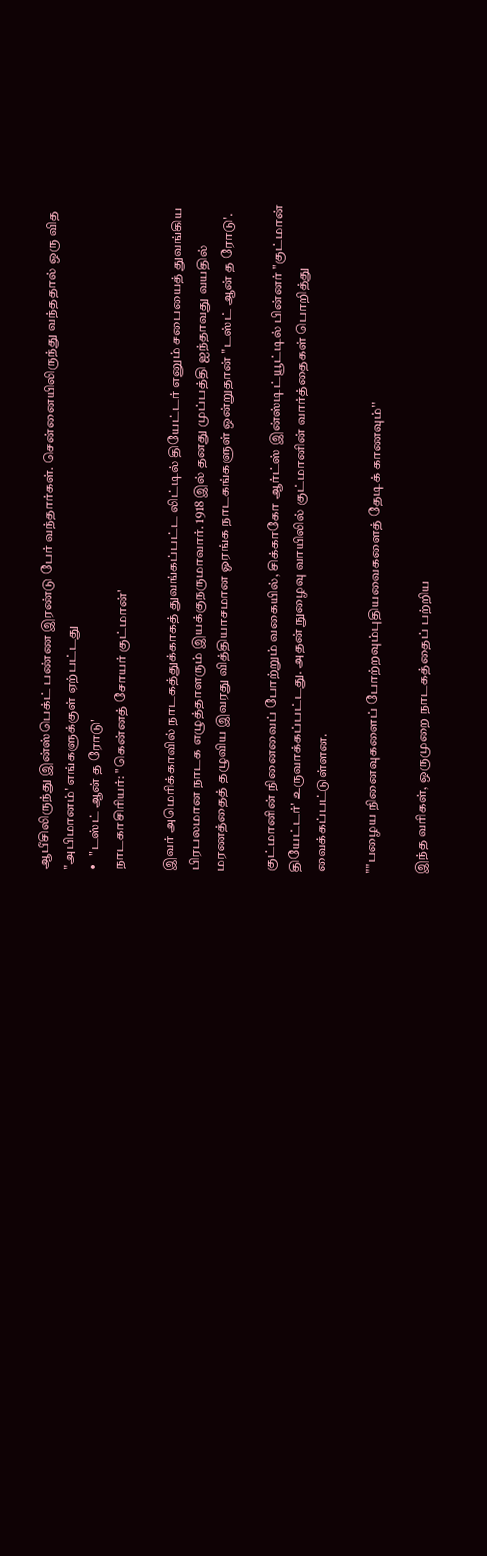ஆபீசிலிருந்து இன்ஸ்பெக்ட் பண்ண இரண்டு பேர் வந்தார்கள். சென்னையிலிருந்து வந்ததால் ஒரு வித "அபிமானம்' எங்களுக்குள் ஏற்பட்டது
•   "டஸ்ட் ஆன் த ரோடு'
நாடகாசிரியர்: "கென்னத் சோயர் குட்மான்'

இவர் அமெரிக்காவில் நாடகத்துக்காகத் துவங்கப்பட்ட லிட்டில் தியேட்டர் எனும் சபையைத் துவங்கிய பிரபலமான நாடக எழுத்தாளரும் இயக்குநருமாவார். 1918 இல் தனது முப்பத்தி ஐந்தாவது வயதில் மரணத்தைத் தழுவிய இவரது வித்தியாசமான ஓரங்க நாடகங்களுள் ஒன்றுதான் "டஸ்ட் ஆன் த ரோடு'.

குட்மானின் நினைவைப் போற்றும் வகையில், சிக்காகோ ஆர்ட்ஸ் இன்ஸ்டிட்யூட்டில் பின்னர் "குட்மான் தியேட்டர்' உருவாக்கப்பட்டது. அதன் நுழைவு வாயிலில் குட்மானின் வார்த்தைகள் பொறித்து வைக்கப்பட்டுள்ளன.

""பழைய நினைவுகளைப் போற்றவும்புதியவைகளைத் தேடிக் காணவும்''

இந்த வரிகள், ஒருமுறை நாடகத்தைப் பற்றிய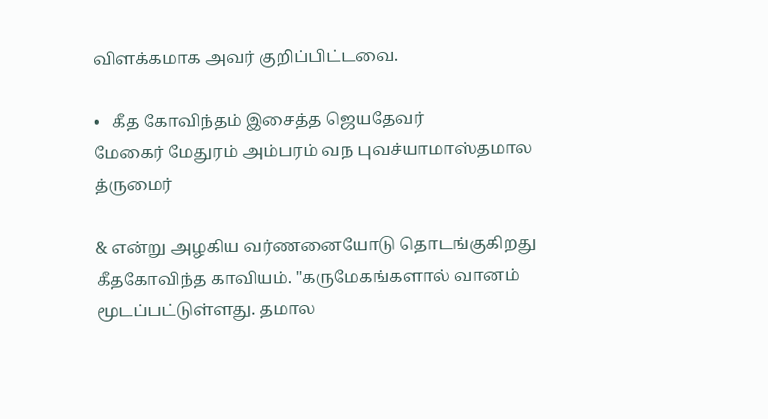விளக்கமாக அவர் குறிப்பிட்டவை.

•   கீத கோவிந்தம் இசைத்த ஜெயதேவர்
மேகைர் மேதுரம் அம்பரம் வந புவச்யாமாஸ்தமால த்ருமைர்

& என்று அழகிய வர்ணனையோடு தொடங்குகிறது கீதகோவிந்த காவியம். "கருமேகங்களால் வானம் மூடப்பட்டுள்ளது. தமால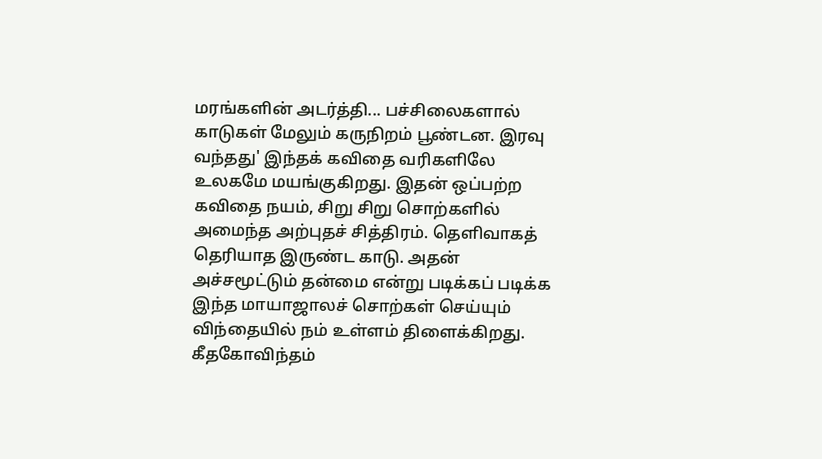மரங்களின் அடர்த்தி... பச்சிலைகளால் காடுகள் மேலும் கருநிறம் பூண்டன. இரவு வந்தது' இந்தக் கவிதை வரிகளிலே உலகமே மயங்குகிறது. இதன் ஒப்பற்ற கவிதை நயம், சிறு சிறு சொற்களில் அமைந்த அற்புதச் சித்திரம். தெளிவாகத் தெரியாத இருண்ட காடு. அதன் அச்சமூட்டும் தன்மை என்று படிக்கப் படிக்க இந்த மாயாஜாலச் சொற்கள் செய்யும் விந்தையில் நம் உள்ளம் திளைக்கிறது. கீதகோவிந்தம்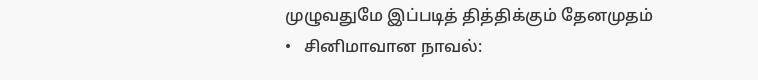முழுவதுமே இப்படித் தித்திக்கும் தேனமுதம்
•   சினிமாவான நாவல்: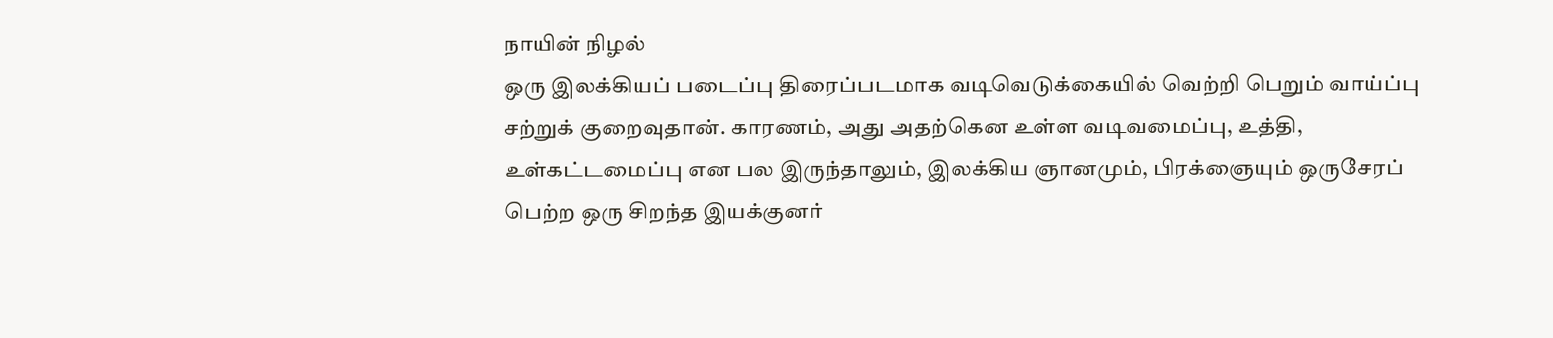நாயின் நிழல்
ஒரு இலக்கியப் படைப்பு திரைப்படமாக வடிவெடுக்கையில் வெற்றி பெறும் வாய்ப்பு சற்றுக் குறைவுதான். காரணம், அது அதற்கென உள்ள வடிவமைப்பு, உத்தி, உள்கட்டமைப்பு என பல இருந்தாலும், இலக்கிய ஞானமும், பிரக்ஞையும் ஒருசேரப் பெற்ற ஒரு சிறந்த இயக்குனர்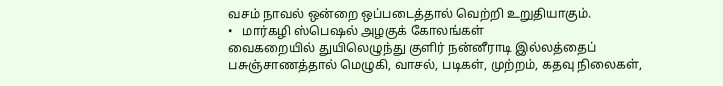வசம் நாவல் ஒன்றை ஒப்படைத்தால் வெற்றி உறுதியாகும்.
•   மார்கழி ஸ்பெஷல் அழகுக் கோலங்கள்
வைகறையில் துயிலெழுந்து குளிர் நன்னீராடி இல்லத்தைப் பசுஞ்சாணத்தால் மெழுகி, வாசல், படிகள், முற்றம், கதவு நிலைகள்,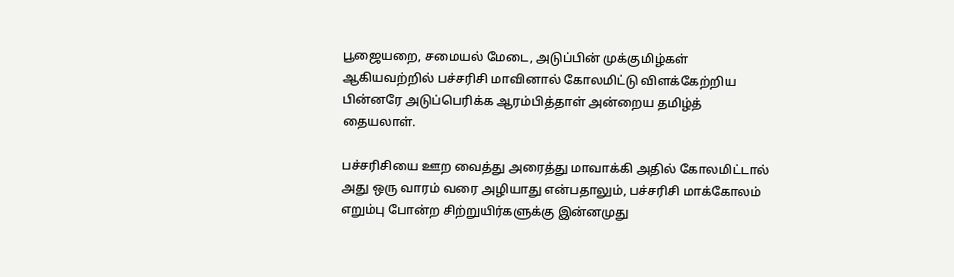பூஜையறை, சமையல் மேடை, அடுப்பின் முக்குமிழ்கள் ஆகியவற்றில் பச்சரிசி மாவினால் கோலமிட்டு விளக்கேற்றிய பின்னரே அடுப்பெரிக்க ஆரம்பித்தாள் அன்றைய தமிழ்த் தையலாள்.

பச்சரிசியை ஊற வைத்து அரைத்து மாவாக்கி அதில் கோலமிட்டால் அது ஒரு வாரம் வரை அழியாது என்பதாலும், பச்சரிசி மாக்கோலம் எறும்பு போன்ற சிற்றுயிர்களுக்கு இன்னமுது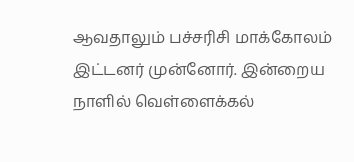ஆவதாலும் பச்சரிசி மாக்கோலம் இட்டனர் முன்னோர். இன்றைய நாளில் வெள்ளைக்கல்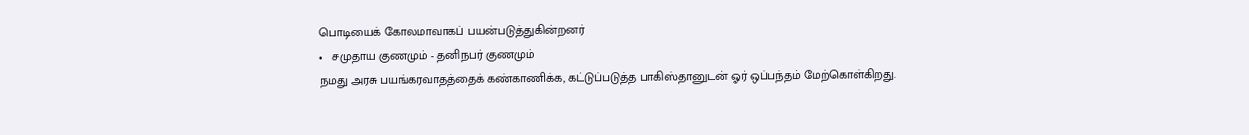பொடியைக் கோலமாவாகப் பயன்படுத்துகின்றனர்
•   சமுதாய குணமும் - தனிநபர் குணமும்
நமது அரசு பயங்கரவாதத்தைக் கண்காணிக்க, கட்டுப்படுத்த பாகிஸ்தானுடன் ஓர் ஒப்பந்தம் மேற்கொள்கிறது.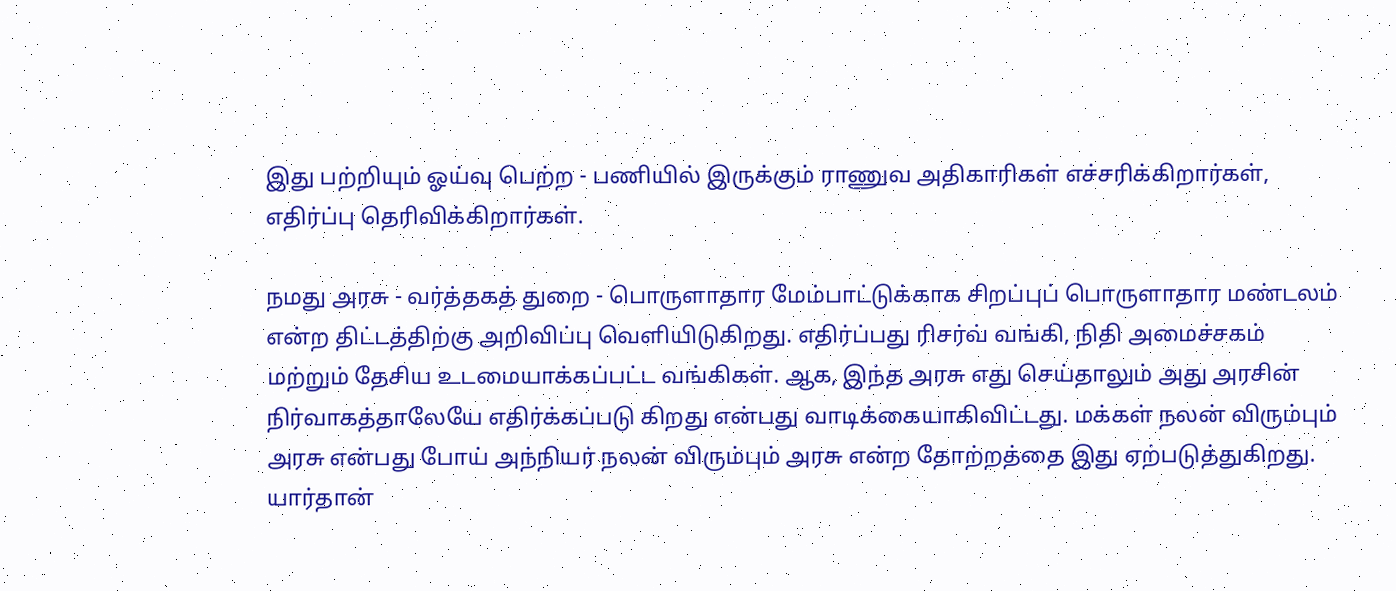இது பற்றியும் ஓய்வு பெற்ற - பணியில் இருக்கும் ராணுவ அதிகாரிகள் எச்சரிக்கிறார்கள், எதிர்ப்பு தெரிவிக்கிறார்கள்.

நமது அரசு - வர்த்தகத் துறை - பொருளாதார மேம்பாட்டுக்காக சிறப்புப் பொருளாதார மண்டலம் என்ற திட்டத்திற்கு அறிவிப்பு வெளியிடுகிறது. எதிர்ப்பது ரிசர்வ் வங்கி, நிதி அமைச்சகம் மற்றும் தேசிய உடமையாக்கப்பட்ட வங்கிகள். ஆக, இந்த அரசு எது செய்தாலும் அது அரசின் நிர்வாகத்தாலேயே எதிர்க்கப்படு கிறது என்பது வாடிக்கையாகிவிட்டது. மக்கள் நலன் விரும்பும் அரசு என்பது போய் அந்நியர் நலன் விரும்பும் அரசு என்ற தோற்றத்தை இது ஏற்படுத்துகிறது. யார்தான்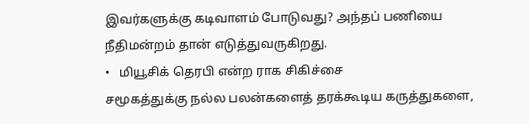இவர்களுக்கு கடிவாளம் போடுவது? அந்தப் பணியை நீதிமன்றம் தான் எடுத்துவருகிறது.
•   மியூசிக் தெரபி என்ற ராக சிகிச்சை
சமூகத்துக்கு நல்ல பலன்களைத் தரக்கூடிய கருத்துகளை,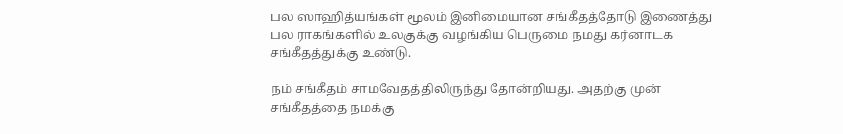பல ஸாஹித்யங்கள் மூலம் இனிமையான சங்கீதத்தோடு இணைத்து பல ராகங்களில் உலகுக்கு வழங்கிய பெருமை நமது கர்னாடக சங்கீதத்துக்கு உண்டு.

நம் சங்கீதம் சாமவேதத்திலிருந்து தோன்றியது. அதற்கு முன் சங்கீதத்தை நமக்கு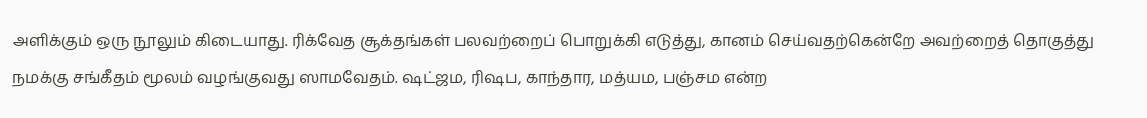அளிக்கும் ஒரு நூலும் கிடையாது. ரிக்வேத சூக்தங்கள் பலவற்றைப் பொறுக்கி எடுத்து, கானம் செய்வதற்கென்றே அவற்றைத் தொகுத்து நமக்கு சங்கீதம் மூலம் வழங்குவது ஸாமவேதம். ஷட்ஜம, ரிஷப, காந்தார, மத்யம, பஞ்சம என்ற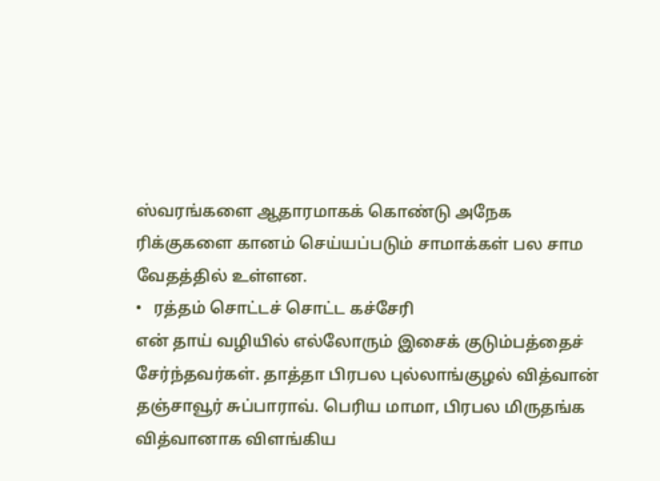ஸ்வரங்களை ஆதாரமாகக் கொண்டு அநேக ரிக்குகளை கானம் செய்யப்படும் சாமாக்கள் பல சாம வேதத்தில் உள்ளன.
•   ரத்தம் சொட்டச் சொட்ட கச்சேரி
என் தாய் வழியில் எல்லோரும் இசைக் குடும்பத்தைச் சேர்ந்தவர்கள். தாத்தா பிரபல புல்லாங்குழல் வித்வான் தஞ்சாவூர் சுப்பாராவ். பெரிய மாமா, பிரபல மிருதங்க வித்வானாக விளங்கிய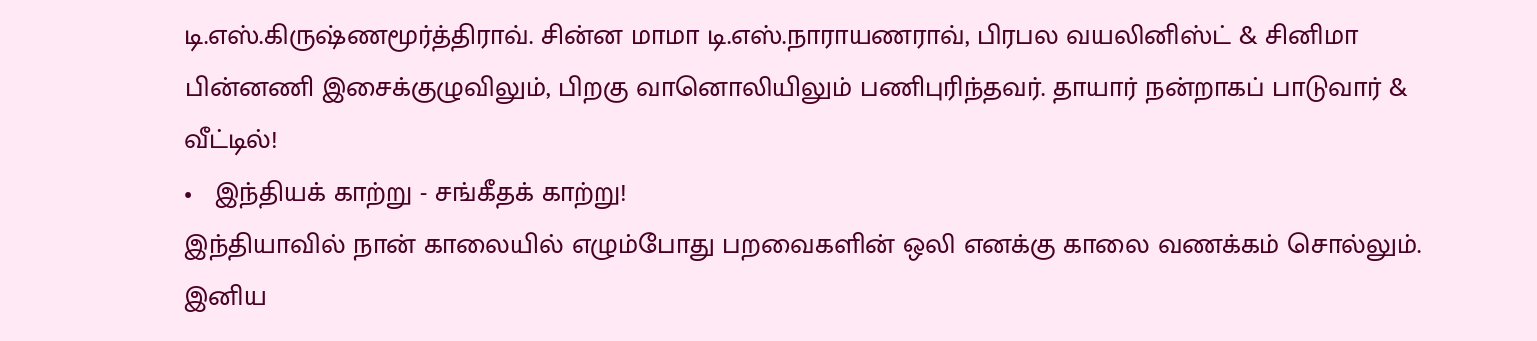டி.எஸ்.கிருஷ்ணமூர்த்திராவ். சின்ன மாமா டி.எஸ்.நாராயணராவ், பிரபல வயலினிஸ்ட் & சினிமா பின்னணி இசைக்குழுவிலும், பிறகு வானொலியிலும் பணிபுரிந்தவர். தாயார் நன்றாகப் பாடுவார் & வீட்டில்!
•   இந்தியக் காற்று - சங்கீதக் காற்று!
இந்தியாவில் நான் காலையில் எழும்போது பறவைகளின் ஒலி எனக்கு காலை வணக்கம் சொல்லும். இனிய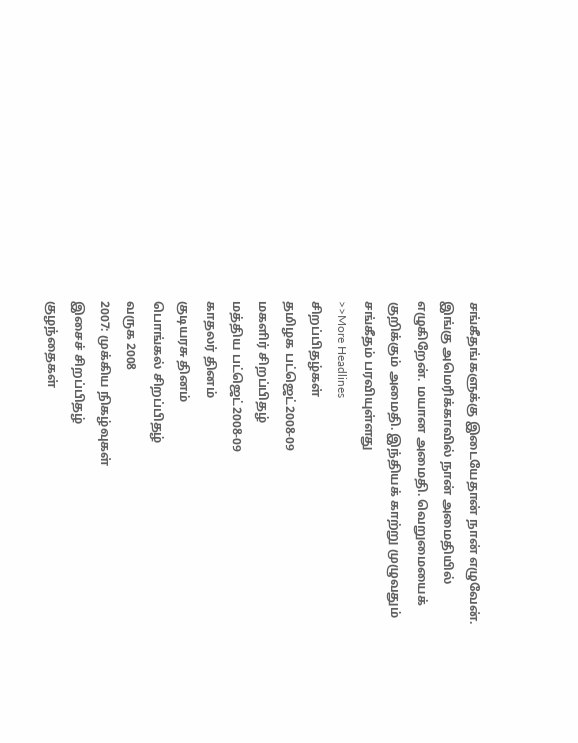சங்கீதங்களுக்கு இடையேதான் நான் எழுவேன். இங்கு அமெரிக்காவில் நான் அமைதியில் எழுகிறேன். மயான அமைதி. வெறுமையைக் குறிக்கும் அமைதி. இந்தியக் காற்று முழுவதும் சங்கீதம் பரவியுள்ளது
>>More Headlines
சிறப்பிதழ்கள்
தமிழக பட்ஜெட்2008-09
மகளிர் சிறப்பிதழ்
மத்திய பட்ஜெட்2008-09
காதலர் தினம்
குடியரசு தினம்
பொங்கல் சிறப்பிதழ்
வருக 2008
2007: முக்கிய நிகழ்வுகள்
இசைச் சிறப்பிதழ்
குழந்தைகள்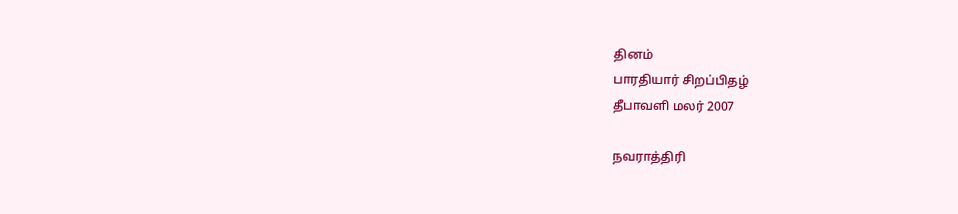தினம்
பாரதியார் சிறப்பிதழ்
தீபாவளி மலர் 2007

நவராத்திரி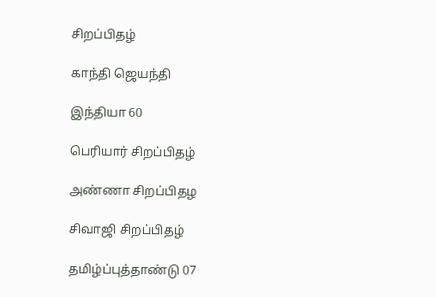சிறப்பிதழ்

காந்தி ஜெயந்தி

இந்தியா 60

பெரியார் சிறப்பிதழ்

அண்ணா சிறப்பிதழ

சிவாஜி சிறப்பிதழ்

தமிழ்ப்புத்தாண்டு 07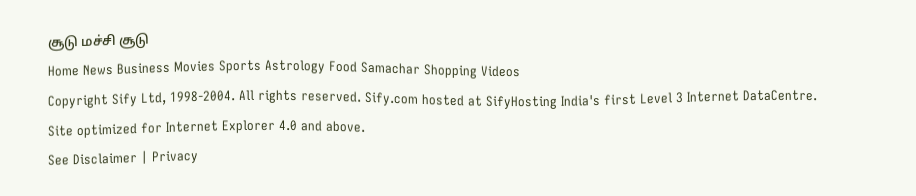சூடு மச்சி சூடு
Home News Business Movies Sports Astrology Food Samachar Shopping Videos
Copyright Sify Ltd, 1998-2004. All rights reserved. Sify.com hosted at SifyHosting India's first Level 3 Internet DataCentre.
Site optimized for Internet Explorer 4.0 and above.
See Disclaimer | Privacy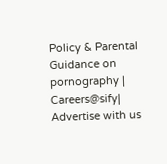Policy & Parental Guidance on pornography | Careers@sify| Advertise with us